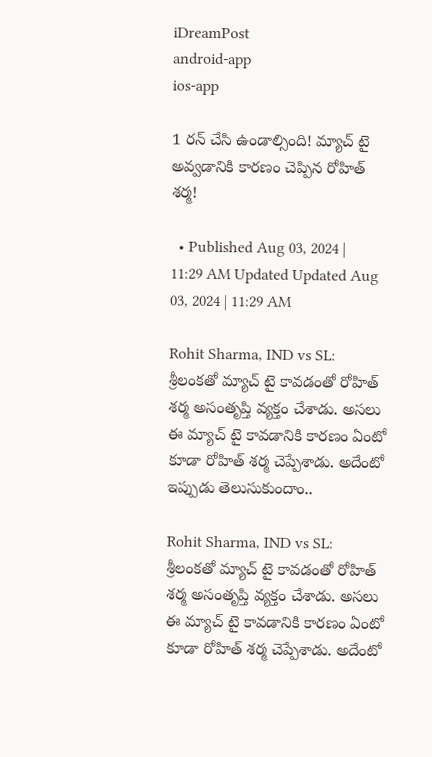iDreamPost
android-app
ios-app

1 రన్‌ చేసి ఉండాల్సింది! మ్యాచ్‌ టై అవ్వడానికి కారణం చెప్పిన రోహిత్‌ శర్మ!

  • Published Aug 03, 2024 | 11:29 AM Updated Updated Aug 03, 2024 | 11:29 AM

Rohit Sharma, IND vs SL: శ్రీలంకతో మ్యాచ్‌ టై కావడంతో రోహిత్‌ శర్మ అసంతృప్తి వ్యక్తం చేశాడు. అసలు ఈ మ్యాచ్‌ టై కావడానికి కారణం ఏంటో కూడా రోహిత్‌ శర్మ చెప్పేశాడు. అదేంటో ఇప్పుడు తెలుసుకుందాం..

Rohit Sharma, IND vs SL: శ్రీలంకతో మ్యాచ్‌ టై కావడంతో రోహిత్‌ శర్మ అసంతృప్తి వ్యక్తం చేశాడు. అసలు ఈ మ్యాచ్‌ టై కావడానికి కారణం ఏంటో కూడా రోహిత్‌ శర్మ చెప్పేశాడు. అదేంటో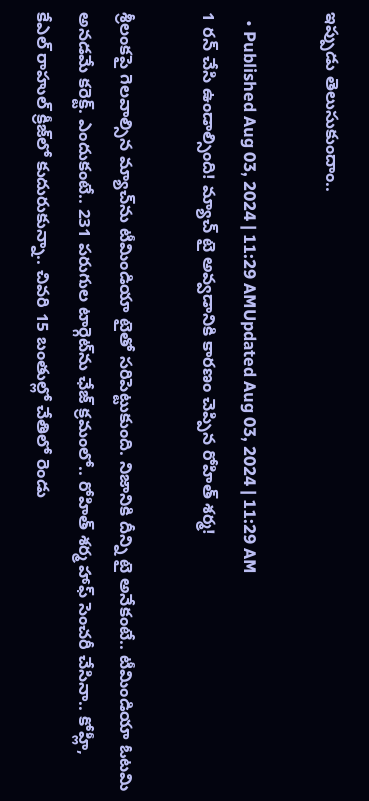ఇప్పుడు తెలుసుకుందాం..

  • Published Aug 03, 2024 | 11:29 AMUpdated Aug 03, 2024 | 11:29 AM
1 రన్‌ చేసి ఉండాల్సింది! మ్యాచ్‌ టై అవ్వడానికి కారణం చెప్పిన రోహిత్‌ శర్మ!

శ్రీలంకపై గెలవాల్సిన మ్యాచ్‌ను టీమిండియా టైతో సరిపెట్టుకుంది. నిజానికి దీన్ని టై అనేకంటే.. టీమిండియా ఓటమి అనడమే కరెక్ట్‌. ఎందుకంటే.. 231 పరుగుల టార్గెట్‌ను ఛేజ్‌ క్రమంలో.. రోహిత్‌ శర్మ హాఫ్‌ సెంచరీ చేసినా.. కోహ్లీ, కేఎల్‌ రాహుల్‌ క్రీజ్‌లో కుదురుకున్నా.. చివరి 15 బంతుల్లో చేతిలో రెండు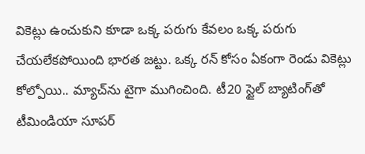వికెట్లు ఉంచుకుని కూడా ఒక్క పరుగు కేవలం ఒక్క పరుగు చేయలేకపోయింది భారత జట్టు. ఒక్క రన్‌ కోసం ఏకంగా రెండు వికెట్లు కోల్పోయి.. మ్యాచ్‌ను టైగా ముగించింది. టీ20 స్టైల్‌ బ్యాటింగ్‌తో టీమిండియా సూపర్‌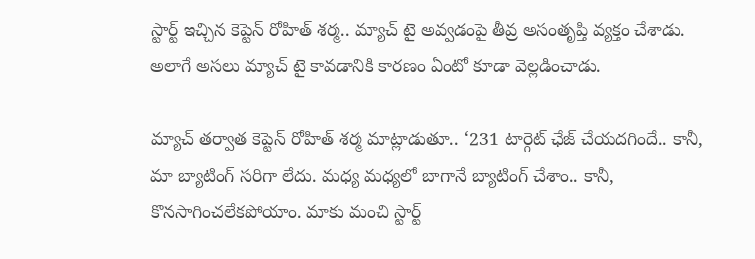స్టార్ట్‌ ఇచ్చిన కెప్టెన్‌ రోహిత్‌ శర్మ.. మ్యాచ్‌ టై అవ్వడంపై తీవ్ర అసంతృప్తి వ్యక్తం చేశాడు. అలాగే అసలు మ్యాచ్‌ టై కావడానికి కారణం ఏంటో కూడా వెల్లడించాడు.

మ్యాచ్‌ తర్వాత కెప్టెన్‌ రోహిత్‌ శర్మ మాట్లాడుతూ.. ‘231 టార్గెట్‌ ఛేజ్‌ చేయదగిందే.. కానీ, మా బ్యాటింగ్‌ సరిగా లేదు. మధ్య మధ్యలో బాగానే బ్యాటింగ్‌ చేశాం.. కానీ, కొనసాగించలేకపోయాం. మాకు మంచి స్టార్ట్‌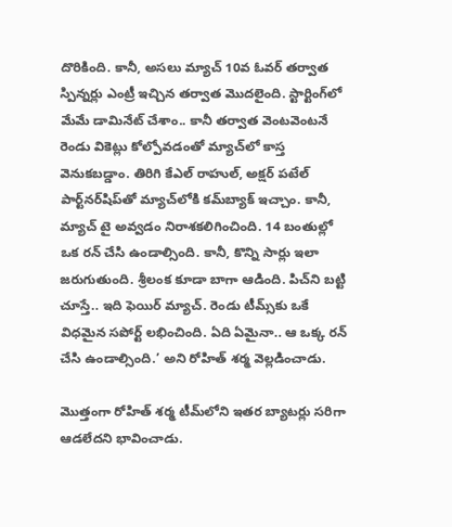దొరికింది. కానీ, అసలు మ్యాచ్‌ 10వ ఓవర్‌ తర్వాత స్పిన్నర్లు ఎంట్రీ ఇచ్చిన తర్వాత మొదలైంది. స్టార్టింగ్‌లో మేమే డామినేట్‌ చేశాం.. కానీ తర్వాత వెంటవెంటనే రెండు వికెట్లు కోల్పోవడంతో మ్యాచ్‌లో కాస్త వెనుకబడ్డాం. తిరిగి కేఎల్‌ రాహుల్‌, అక్షర్‌ పటేల్‌ పార్ట్‌నర్‌షిప్‌తో మ్యాచ్‌లోకి కమ్‌బ్యాక్‌ ఇచ్చాం. కానీ, మ్యాచ్‌ టై అవ్వడం నిరాశకలిగించింది. 14 బంతుల్లో ఒక రన్‌ చేసి ఉండాల్సింది. కానీ, కొన్ని సార్లు ఇలా జరుగుతుంది. శ్రీలంక కూడా బాగా ఆడింది. పిచ్‌ని బట్టి చూస్తే.. ఇది ఫెయిర్‌ మ్యాచ్‌. రెండు టీమ్స్‌కు ఒకే విధమైన సపోర్ట్‌ లభించింది. ఏది ఏమైనా.. ఆ ఒక్క రన్‌ చేసి ఉండాల్సింది.’ అని రోహిత్‌ శర్మ వెల్లడించాడు.

మొత్తంగా రోహిత్‌ శర్మ టీమ్‌లోని ఇతర బ్యాటర్లు సరిగా ఆడలేదని భావించాడు.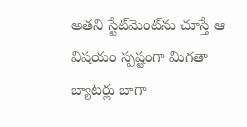అతని స్టేట్‌మెంట్‌ను చూస్తే ఆ విషయం స్పష్టంగా మిగతా బ్యాటర్లు బాగా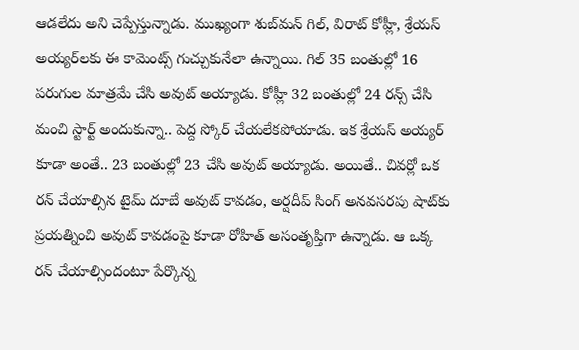ఆడలేదు అని చెప్పేస్తున్నాడు. ముఖ్యంగా శుబ్‌మన్‌ గిల్‌, విరాట్‌ కోహ్లీ, శ్రేయస్‌ అయ్యర్‌లకు ఈ కామెంట్స్‌ గుచ్చుకునేలా ఉన్నాయి. గిల్‌ 35 బంతుల్లో 16 పరుగుల మాత్రమే చేసి అవుట్‌ అయ్యాడు. కోహ్లీ 32 బంతుల్లో 24 రన్స్‌ చేసి మంచి స్టార్ట్‌ అందుకున్నా.. పెద్ద స్కోర్‌ చేయలేకపోయాడు. ఇక శ్రేయస్‌ అయ్యర్‌ కూడా అంతే.. 23 బంతుల్లో 23 చేసి అవుట్‌ అయ్యాడు. అయితే.. చివర్లో ఒక రన్‌ చేయాల్సిన టైమ్‌ దూబే అవుట్‌ కావడం, అర్షదీప్‌ సింగ్‌ అనవసరపు షాట్‌కు ప్రయత్నించి అవుట్‌ కావడంపై కూడా రోహిత్‌ అసంతృప్తిగా ఉన్నాడు. ఆ ఒక్క రన్‌ చేయాల్సిందంటూ పేర్కొన్న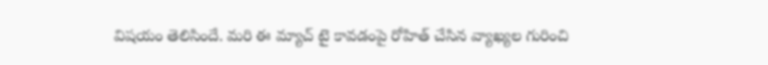విషయం తెలిసిందే. మరి ఈ మ్యాచ్‌ టై కావడంపై రోహిత్‌ చేసిన వ్యాఖ్యల గురించి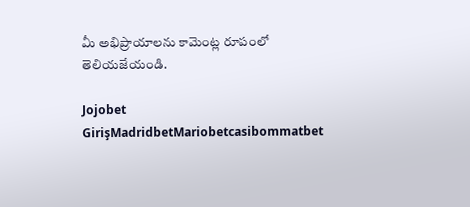మీ అభిప్రాయాలను కామెంట్ల రూపంలో తెలియజేయండి.

Jojobet GirişMadridbetMariobetcasibommatbet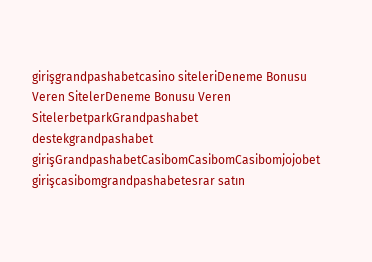girişgrandpashabetcasino siteleriDeneme Bonusu Veren SitelerDeneme Bonusu Veren SitelerbetparkGrandpashabet destekgrandpashabet girişGrandpashabetCasibomCasibomCasibomjojobet girişcasibomgrandpashabetesrar satın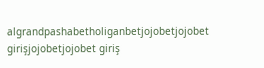algrandpashabetholiganbetjojobetjojobet girişjojobetjojobet giriş